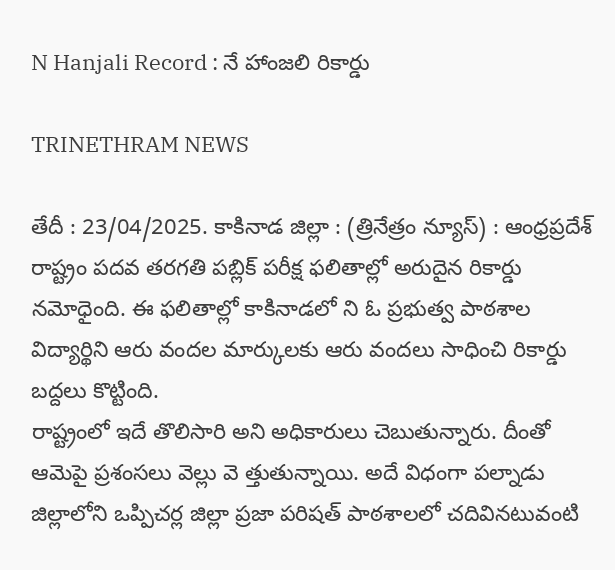N Hanjali Record : నే హాంజలి రికార్డు

TRINETHRAM NEWS

తేదీ : 23/04/2025. కాకినాడ జిల్లా : (త్రినేత్రం న్యూస్) : ఆంధ్రప్రదేశ్ రాష్ట్రం పదవ తరగతి పబ్లిక్ పరీక్ష ఫలితాల్లో అరుదైన రికార్డు నమోధైంది. ఈ ఫలితాల్లో కాకినాడలో ని ఓ ప్రభుత్వ పాఠశాల విద్యార్థిని ఆరు వందల మార్కులకు ఆరు వందలు సాధించి రికార్డు బద్దలు కొట్టింది.
రాష్ట్రంలో ఇదే తొలిసారి అని అధికారులు చెబుతున్నారు. దీంతో ఆమెపై ప్రశంసలు వెల్లు వె త్తుతున్నాయి. అదే విధంగా పల్నాడు జిల్లాలోని ఒప్పిచర్ల జిల్లా ప్రజా పరిషత్ పాఠశాలలో చదివినటువంటి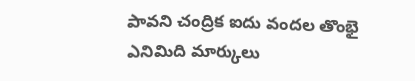పావని చంద్రిక ఐదు వందల తొంభై ఎనిమిది మార్కులు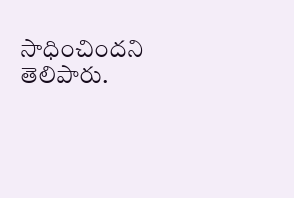సాధించిందని తెలిపారు.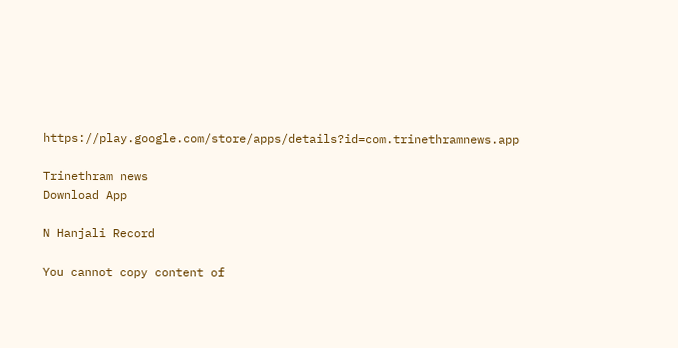https://play.google.com/store/apps/details?id=com.trinethramnews.app

Trinethram news
Download App

N Hanjali Record

You cannot copy content of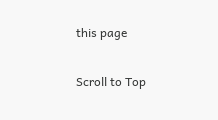this page

Scroll to Top